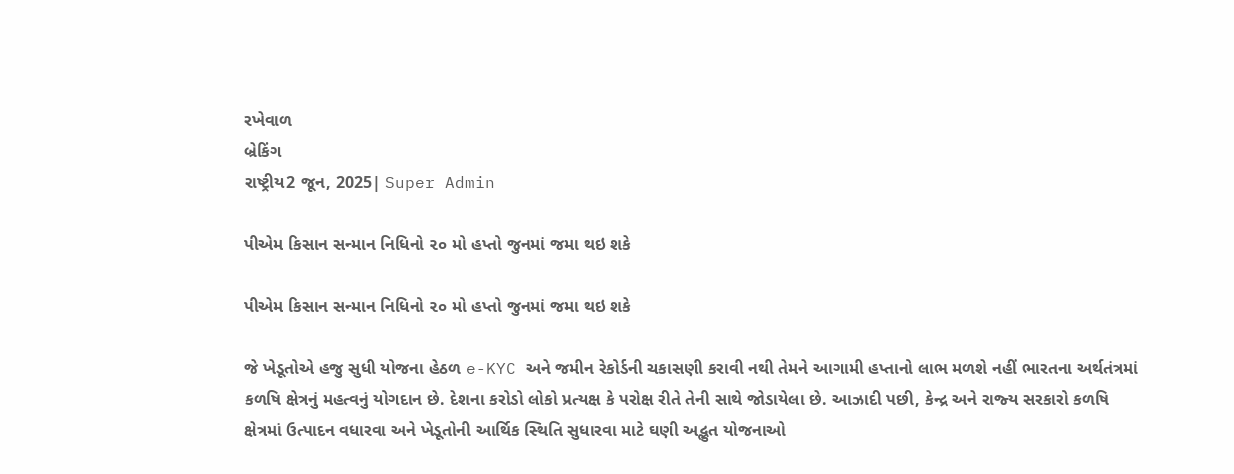રખેવાળ
બ્રેકિંગ
રાષ્ટ્રીય2 જૂન, 2025| Super Admin

પીએમ કિસાન સન્‍માન નિધિનો ૨૦ મો હપ્‍તો જુનમાં જમા થઇ શકે

પીએમ કિસાન સન્‍માન નિધિનો ૨૦ મો હપ્‍તો જુનમાં જમા થઇ શકે

જે ખેડૂતોએ હજુ સુધી યોજના હેઠળ e-KYC અને જમીન રેકોર્ડની ચકાસણી કરાવી નથી તેમને આગામી હપ્‍તાનો લાભ મળશે નહીં ભારતના અર્થતંત્રમાં કળષિ ક્ષેત્રનું મહત્‍વનું યોગદાન છે. દેશના કરોડો લોકો પ્રત્‍યક્ષ કે પરોક્ષ રીતે તેની સાથે જોડાયેલા છે. આઝાદી પછી, કેન્‍દ્ર અને રાજ્‍ય સરકારો કળષિ ક્ષેત્રમાં ઉત્‍પાદન વધારવા અને ખેડૂતોની આર્થિક સ્‍થિતિ સુધારવા માટે ઘણી અદ્ભુત યોજનાઓ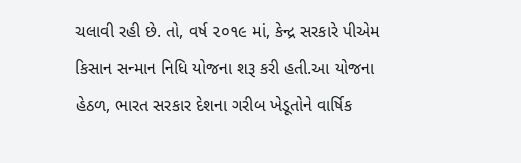ચલાવી રહી છે. તો, વર્ષ ૨૦૧૯ માં, કેન્‍દ્ર સરકારે પીએમ કિસાન સન્‍માન નિધિ યોજના શરૂ કરી હતી.આ યોજના હેઠળ, ભારત સરકાર દેશના ગરીબ ખેડૂતોને વાર્ષિક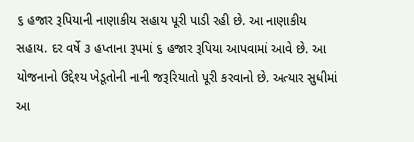૬ હજાર રૂપિયાની નાણાકીય સહાય પૂરી પાડી રહી છે. આ નાણાકીય સહાય. દર વર્ષે ૩ હપ્તાના રૂપમાં ૬ હજાર રૂપિયા આપવામાં આવે છે. આ યોજનાનો ઉદ્દેશ્‍ય ખેડૂતોની નાની જરૂરિયાતો પૂરી કરવાનો છે. અત્‍યાર સુધીમાં આ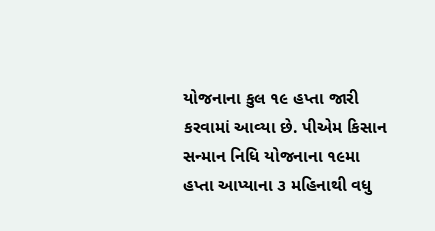યોજનાના કુલ ૧૯ હપ્તા જારી કરવામાં આવ્‍યા છે. પીએમ કિસાન સન્‍માન નિધિ યોજનાના ૧૯મા હપ્તા આપ્‍યાના ૩ મહિનાથી વધુ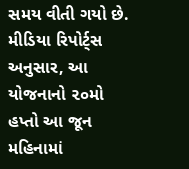સમય વીતી ગયો છે. મીડિયા રિપોર્ટ્‍સ અનુસાર, આ યોજનાનો ૨૦મો હપ્તો આ જૂન મહિનામાં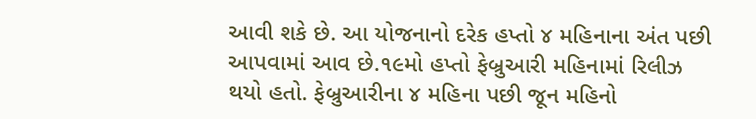આવી શકે છે. આ યોજનાનો દરેક હપ્તો ૪ મહિનાના અંત પછી આપવામાં આવ છે.૧૯મો હપ્તો ફેબ્રુઆરી મહિનામાં રિલીઝ થયો હતો. ફેબ્રુઆરીના ૪ મહિના પછી જૂન મહિનો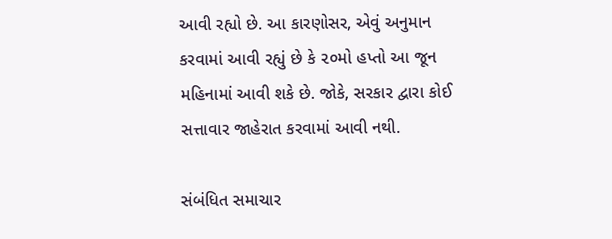આવી રહ્યો છે. આ કારણોસર, એવું અનુમાન કરવામાં આવી રહ્યું છે કે ૨૦મો હપ્તો આ જૂન મહિનામાં આવી શકે છે. જોકે, સરકાર દ્વારા કોઈ સત્તાવાર જાહેરાત કરવામાં આવી નથી.

સંબંધિત સમાચાર